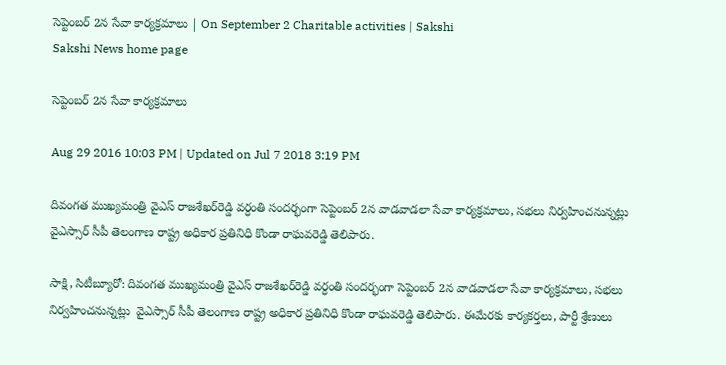సెప్టెంబర్‌ 2న సేవా కార్యక్రమాలు | On September 2 Charitable activities | Sakshi
Sakshi News home page

సెప్టెంబర్‌ 2న సేవా కార్యక్రమాలు

Aug 29 2016 10:03 PM | Updated on Jul 7 2018 3:19 PM

దివంగత ముఖ్యమంత్రి వైఎస్‌ రాజశేఖర్‌రెడ్డి వర్ధంతి సందర్భంగా సెప్టెంబర్‌ 2న వాడవాడలా సేవా కార్యక్రమాలు, సభలు నిర్వహించనున్నట్లు వైఎస్సార్‌ సీపీ తెలంగాణ రాష్ట్ర అధికార ప్రతినిధి కొండా రాఘవరెడ్డి తెలిపారు.

సాక్షి, సిటీబ్యూరో: దివంగత ముఖ్యమంత్రి వైఎస్‌ రాజశేఖర్‌రెడ్డి వర్ధంతి సందర్భంగా సెప్టెంబర్‌ 2న వాడవాడలా సేవా కార్యక్రమాలు, సభలు నిర్వహించనున్నట్లు  వైఎస్సార్‌ సీపీ తెలంగాణ రాష్ట్ర అధికార ప్రతినిధి కొండా రాఘవరెడ్డి తెలిపారు. ఈమేరకు కార్యకర్తలు, పార్టీ శ్రేణులు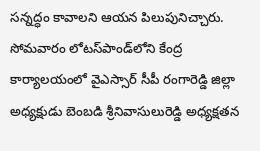సన్నద్ధం కావాలని ఆయన పిలుపునిచ్చారు. సోమవారం లోటస్‌పాండ్‌లోని కేంద్ర కార్యాలయంలో వైఎస్సార్‌ సీపీ రంగారెడ్డి జిల్లా అధ్యక్షుడు బెంబడి శ్రీనివాసులురెడ్డి అధ్యక్షతన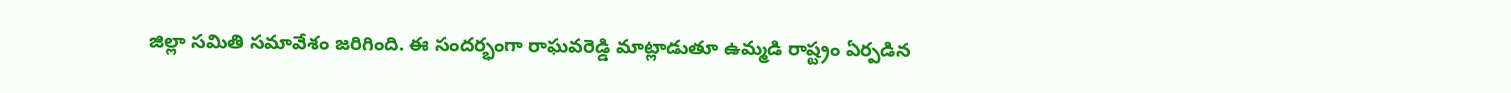జిల్లా సమితి సమావేశం జరిగింది. ఈ సందర్భంగా రాఘవరెడ్డి మాట్లాడుతూ ఉమ్మడి రాష్ట్రం ఏర్పడిన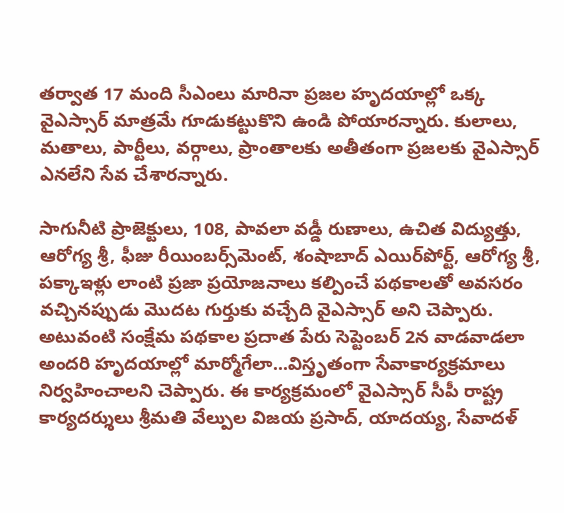తర్వాత 17 మంది సీఎంలు మారినా ప్రజల హృదయాల్లో ఒక్క వైఎస్సార్‌ మాత్రమే గూడుకట్టుకొని ఉండి పోయారన్నారు. కులాలు, మతాలు, పార్టీలు, వర్గాలు, ప్రాంతాలకు అతీతంగా ప్రజలకు వైఎస్సార్‌ ఎనలేని సేవ చేశారన్నారు.

సాగునీటి ప్రాజెక్టులు, 108, పావలా వడ్డీ రుణాలు, ఉచిత విద్యుత్తు, ఆరోగ్య శ్రీ, ఫీజు రీయింబర్స్‌మెంట్, శంషాబాద్‌ ఎయిర్‌పోర్ట్, ఆరోగ్య శ్రీ, పక్కాఇళ్లు లాంటి ప్రజా ప్రయోజనాలు కల్పించే పథకాలతో అవసరం వచ్చినప్పుడు మొదట గుర్తుకు వచ్చేది వైఎస్సార్‌ అని చెప్పారు. అటువంటి సంక్షేమ పథకాల ప్రదాత పేరు సెప్టెంబర్‌ 2న వాడవాడలా అందరి హృదయాల్లో మార్మోగేలా...విస్తృతంగా సేవాకార్యక్రమాలు నిర్వహించాలని చెప్పారు. ఈ కార్యక్రమంలో వైఎస్సార్‌ సీపీ రాష్ట్ర కార్యదర్శులు శ్రీమతి వేల్పుల విజయ ప్రసాద్, యాదయ్య, సేవాదళ్‌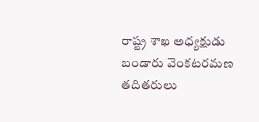రాష్ట్ర శాఖ అధ్యక్షుడు బండారు వెంకటరమణ తదితరులు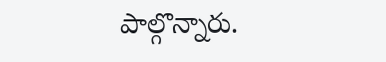పాల్గొన్నారు.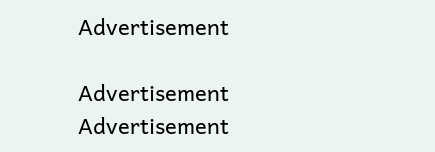Advertisement

Advertisement
Advertisement